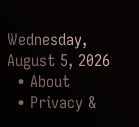Wednesday, August 5, 2026
  • About
  • Privacy &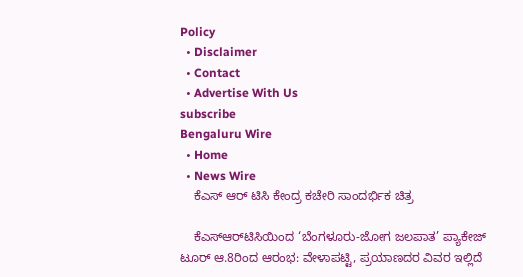Policy
  • Disclaimer
  • Contact
  • Advertise With Us
subscribe
Bengaluru Wire
  • Home
  • News Wire
    ಕೆಎಸ್ ಆರ್ ಟಿಸಿ ಕೇಂದ್ರ ಕಚೇರಿ ಸಾಂದರ್ಭಿಕ ಚಿತ್ರ

    ಕೆಎಸ್‌ಆರ್‌ಟಿಸಿಯಿಂದ ‘ಬೆಂಗಳೂರು-ಜೋಗ ಜಲಪಾತ’ ಪ್ಯಾಕೇಜ್ ಟೂರ್ ಆ.8ರಿಂದ ಆರಂಭ: ವೇಳಾಪಟ್ಟಿ, ಪ್ರಯಾಣದರ ವಿವರ ಇಲ್ಲಿದೆ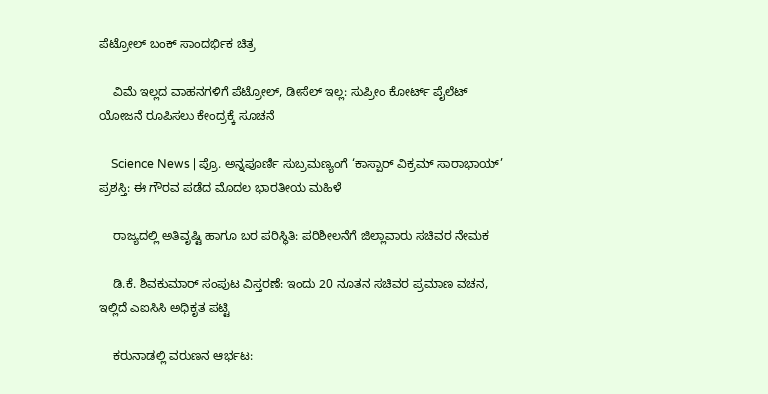ಪೆಟ್ರೋಲ್ ಬಂಕ್ ಸಾಂದರ್ಭಿಕ ಚಿತ್ರ

    ವಿಮೆ ಇಲ್ಲದ ವಾಹನಗಳಿಗೆ ಪೆಟ್ರೋಲ್, ಡೀಸೆಲ್ ಇಲ್ಲ: ಸುಪ್ರೀಂ ಕೋರ್ಟ್ ಪೈಲೆಟ್ ಯೋಜನೆ ರೂಪಿಸಲು ಕೇಂದ್ರಕ್ಕೆ ಸೂಚನೆ

    Science News | ಪ್ರೊ. ಅನ್ನಪೂರ್ಣಿ ಸುಬ್ರಮಣ್ಯಂಗೆ ‘ಕಾಸ್ಪಾರ್ ವಿಕ್ರಮ್ ಸಾರಾಭಾಯ್’ ಪ್ರಶಸ್ತಿ: ಈ ಗೌರವ ಪಡೆದ ಮೊದಲ ಭಾರತೀಯ ಮಹಿಳೆ

    ರಾಜ್ಯದಲ್ಲಿ ಅತಿವೃಷ್ಟಿ ಹಾಗೂ ಬರ ಪರಿಸ್ಥಿತಿ: ಪರಿಶೀಲನೆಗೆ ಜಿಲ್ಲಾವಾರು ಸಚಿವರ ನೇಮಕ

    ಡಿ.ಕೆ. ಶಿವಕುಮಾರ್ ಸಂಪುಟ ವಿಸ್ತರಣೆ: ಇಂದು 20 ನೂತನ ಸಚಿವರ ಪ್ರಮಾಣ ವಚನ, ಇಲ್ಲಿದೆ ಎಐಸಿಸಿ ಅಧಿಕೃತ ಪಟ್ಟಿ

    ಕರುನಾಡಲ್ಲಿ ವರುಣನ ಆರ್ಭಟ: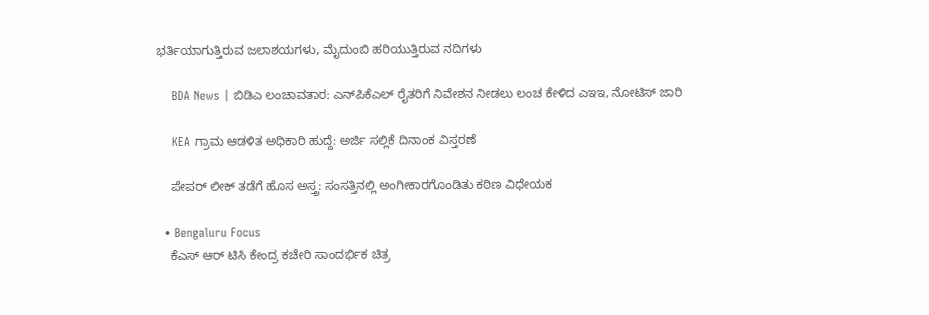ಭರ್ತಿಯಾಗುತ್ತಿರುವ ಜಲಾಶಯಗಳು, ಮೈದುಂಬಿ ಹರಿಯುತ್ತಿರುವ ನದಿಗಳು

    BDA News | ಬಿಡಿಎ ಲಂಚಾವತಾರ: ಎನ್‌ಪಿಕೆಎಲ್ ರೈತರಿಗೆ ನಿವೇಶನ ನೀಡಲು ಲಂಚ ಕೇಳಿದ ಎಇಇ, ನೋಟಿಸ್ ಜಾರಿ

    KEA ಗ್ರಾಮ ಆಡಳಿತ ಅಧಿಕಾರಿ ಹುದ್ದೆ: ಅರ್ಜಿ ಸಲ್ಲಿಕೆ ದಿನಾಂಕ ವಿಸ್ತರಣೆ

    ಪೇಪರ್ ಲೀಕ್ ತಡೆಗೆ ಹೊಸ ಅಸ್ತ್ರ: ಸಂಸತ್ತಿನಲ್ಲಿ ಅಂಗೀಕಾರಗೊಂಡಿತು ಕಠಿಣ ವಿಧೇಯಕ

  • Bengaluru Focus
    ಕೆಎಸ್ ಆರ್ ಟಿಸಿ ಕೇಂದ್ರ ಕಚೇರಿ ಸಾಂದರ್ಭಿಕ ಚಿತ್ರ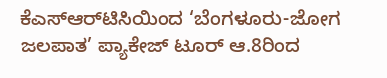ಕೆಎಸ್‌ಆರ್‌ಟಿಸಿಯಿಂದ ‘ಬೆಂಗಳೂರು-ಜೋಗ ಜಲಪಾತ’ ಪ್ಯಾಕೇಜ್ ಟೂರ್ ಆ.8ರಿಂದ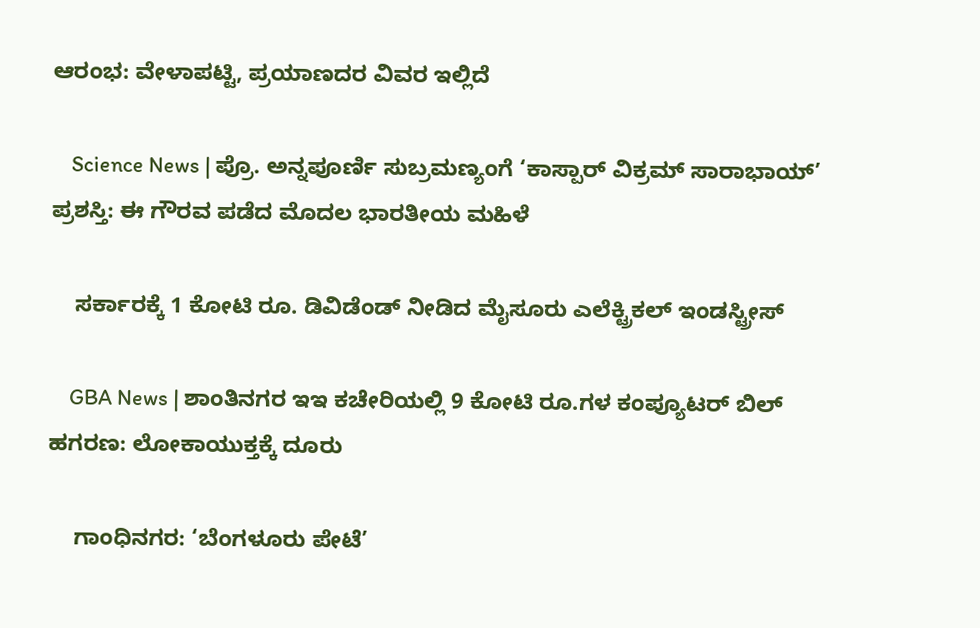ಆರಂಭ: ವೇಳಾಪಟ್ಟಿ, ಪ್ರಯಾಣದರ ವಿವರ ಇಲ್ಲಿದೆ

    Science News | ಪ್ರೊ. ಅನ್ನಪೂರ್ಣಿ ಸುಬ್ರಮಣ್ಯಂಗೆ ‘ಕಾಸ್ಪಾರ್ ವಿಕ್ರಮ್ ಸಾರಾಭಾಯ್’ ಪ್ರಶಸ್ತಿ: ಈ ಗೌರವ ಪಡೆದ ಮೊದಲ ಭಾರತೀಯ ಮಹಿಳೆ

    ಸರ್ಕಾರಕ್ಕೆ 1 ಕೋಟಿ ರೂ. ಡಿವಿಡೆಂಡ್ ನೀಡಿದ ಮೈಸೂರು ಎಲೆಕ್ಟ್ರಿಕಲ್ ಇಂಡಸ್ಟ್ರೀಸ್

    GBA News | ಶಾಂತಿನಗರ ಇಇ ಕಚೇರಿಯಲ್ಲಿ 9 ಕೋಟಿ ರೂ.ಗಳ ಕಂಪ್ಯೂಟರ್ ಬಿಲ್ ಹಗರಣ: ಲೋಕಾಯುಕ್ತಕ್ಕೆ ದೂರು

    ಗಾಂಧಿನಗರ: ‘ಬೆಂಗಳೂರು ಪೇಟೆ’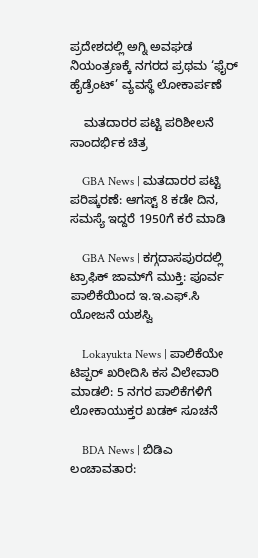ಪ್ರದೇಶದಲ್ಲಿ ಅಗ್ನಿ ಅವಘಡ ನಿಯಂತ್ರಣಕ್ಕೆ ನಗರದ ಪ್ರಥಮ ‘ಫೈರ್ ಹೈಡ್ರೆಂಟ್’ ವ್ಯವಸ್ಥೆ ಲೋಕಾರ್ಪಣೆ

    ಮತದಾರರ ಪಟ್ಟಿ ಪರಿಶೀಲನೆ ಸಾಂದರ್ಭಿಕ ಚಿತ್ರ

    GBA News | ಮತದಾರರ ಪಟ್ಟಿ ಪರಿಷ್ಕರಣೆ: ಆಗಸ್ಟ್ 8 ಕಡೇ ದಿನ, ಸಮಸ್ಯೆ ಇದ್ದರೆ 1950ಗೆ ಕರೆ ಮಾಡಿ

    GBA News | ಕಗ್ಗದಾಸಪುರದಲ್ಲಿ ಟ್ರಾಫಿಕ್ ಜಾಮ್‌ಗೆ ಮುಕ್ತಿ: ಪೂರ್ವ ಪಾಲಿಕೆಯಿಂದ ಇ.ಇ.ಎಫ್.ಸಿ ಯೋಜನೆ ಯಶಸ್ವಿ

    Lokayukta News | ಪಾಲಿಕೆಯೇ ಟಿಪ್ಪರ್ ಖರೀದಿಸಿ ಕಸ ವಿಲೇವಾರಿ ಮಾಡಲಿ: 5 ನಗರ ಪಾಲಿಕೆಗಳಿಗೆ ಲೋಕಾಯುಕ್ತರ ಖಡಕ್ ಸೂಚನೆ

    BDA News | ಬಿಡಿಎ ಲಂಚಾವತಾರ: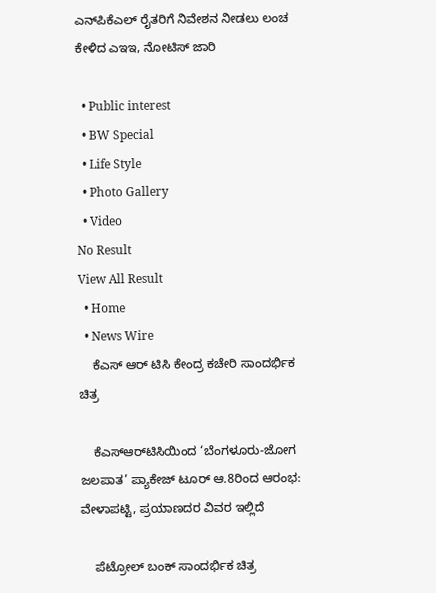ಎನ್‌ಪಿಕೆಎಲ್ ರೈತರಿಗೆ ನಿವೇಶನ ನೀಡಲು ಲಂಚ ಕೇಳಿದ ಎಇಇ, ನೋಟಿಸ್ ಜಾರಿ

  • Public interest
  • BW Special
  • Life Style
  • Photo Gallery
  • Video
No Result
View All Result
  • Home
  • News Wire
    ಕೆಎಸ್ ಆರ್ ಟಿಸಿ ಕೇಂದ್ರ ಕಚೇರಿ ಸಾಂದರ್ಭಿಕ ಚಿತ್ರ

    ಕೆಎಸ್‌ಆರ್‌ಟಿಸಿಯಿಂದ ‘ಬೆಂಗಳೂರು-ಜೋಗ ಜಲಪಾತ’ ಪ್ಯಾಕೇಜ್ ಟೂರ್ ಆ.8ರಿಂದ ಆರಂಭ: ವೇಳಾಪಟ್ಟಿ, ಪ್ರಯಾಣದರ ವಿವರ ಇಲ್ಲಿದೆ

    ಪೆಟ್ರೋಲ್ ಬಂಕ್ ಸಾಂದರ್ಭಿಕ ಚಿತ್ರ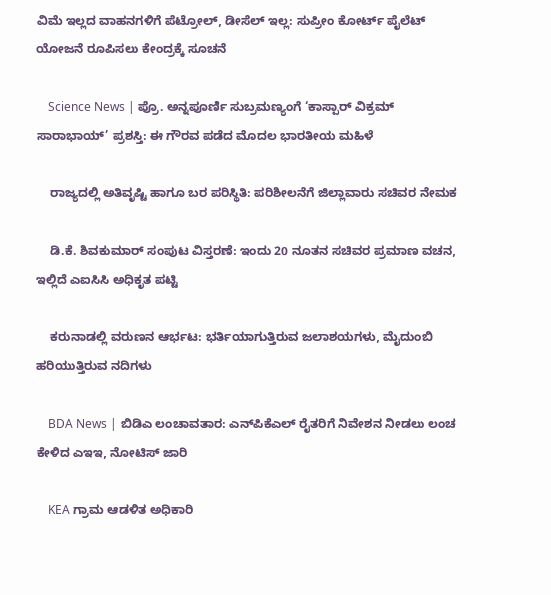ವಿಮೆ ಇಲ್ಲದ ವಾಹನಗಳಿಗೆ ಪೆಟ್ರೋಲ್, ಡೀಸೆಲ್ ಇಲ್ಲ: ಸುಪ್ರೀಂ ಕೋರ್ಟ್ ಪೈಲೆಟ್ ಯೋಜನೆ ರೂಪಿಸಲು ಕೇಂದ್ರಕ್ಕೆ ಸೂಚನೆ

    Science News | ಪ್ರೊ. ಅನ್ನಪೂರ್ಣಿ ಸುಬ್ರಮಣ್ಯಂಗೆ ‘ಕಾಸ್ಪಾರ್ ವಿಕ್ರಮ್ ಸಾರಾಭಾಯ್’ ಪ್ರಶಸ್ತಿ: ಈ ಗೌರವ ಪಡೆದ ಮೊದಲ ಭಾರತೀಯ ಮಹಿಳೆ

    ರಾಜ್ಯದಲ್ಲಿ ಅತಿವೃಷ್ಟಿ ಹಾಗೂ ಬರ ಪರಿಸ್ಥಿತಿ: ಪರಿಶೀಲನೆಗೆ ಜಿಲ್ಲಾವಾರು ಸಚಿವರ ನೇಮಕ

    ಡಿ.ಕೆ. ಶಿವಕುಮಾರ್ ಸಂಪುಟ ವಿಸ್ತರಣೆ: ಇಂದು 20 ನೂತನ ಸಚಿವರ ಪ್ರಮಾಣ ವಚನ, ಇಲ್ಲಿದೆ ಎಐಸಿಸಿ ಅಧಿಕೃತ ಪಟ್ಟಿ

    ಕರುನಾಡಲ್ಲಿ ವರುಣನ ಆರ್ಭಟ: ಭರ್ತಿಯಾಗುತ್ತಿರುವ ಜಲಾಶಯಗಳು, ಮೈದುಂಬಿ ಹರಿಯುತ್ತಿರುವ ನದಿಗಳು

    BDA News | ಬಿಡಿಎ ಲಂಚಾವತಾರ: ಎನ್‌ಪಿಕೆಎಲ್ ರೈತರಿಗೆ ನಿವೇಶನ ನೀಡಲು ಲಂಚ ಕೇಳಿದ ಎಇಇ, ನೋಟಿಸ್ ಜಾರಿ

    KEA ಗ್ರಾಮ ಆಡಳಿತ ಅಧಿಕಾರಿ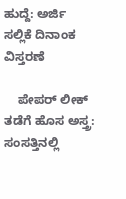ಹುದ್ದೆ: ಅರ್ಜಿ ಸಲ್ಲಿಕೆ ದಿನಾಂಕ ವಿಸ್ತರಣೆ

    ಪೇಪರ್ ಲೀಕ್ ತಡೆಗೆ ಹೊಸ ಅಸ್ತ್ರ: ಸಂಸತ್ತಿನಲ್ಲಿ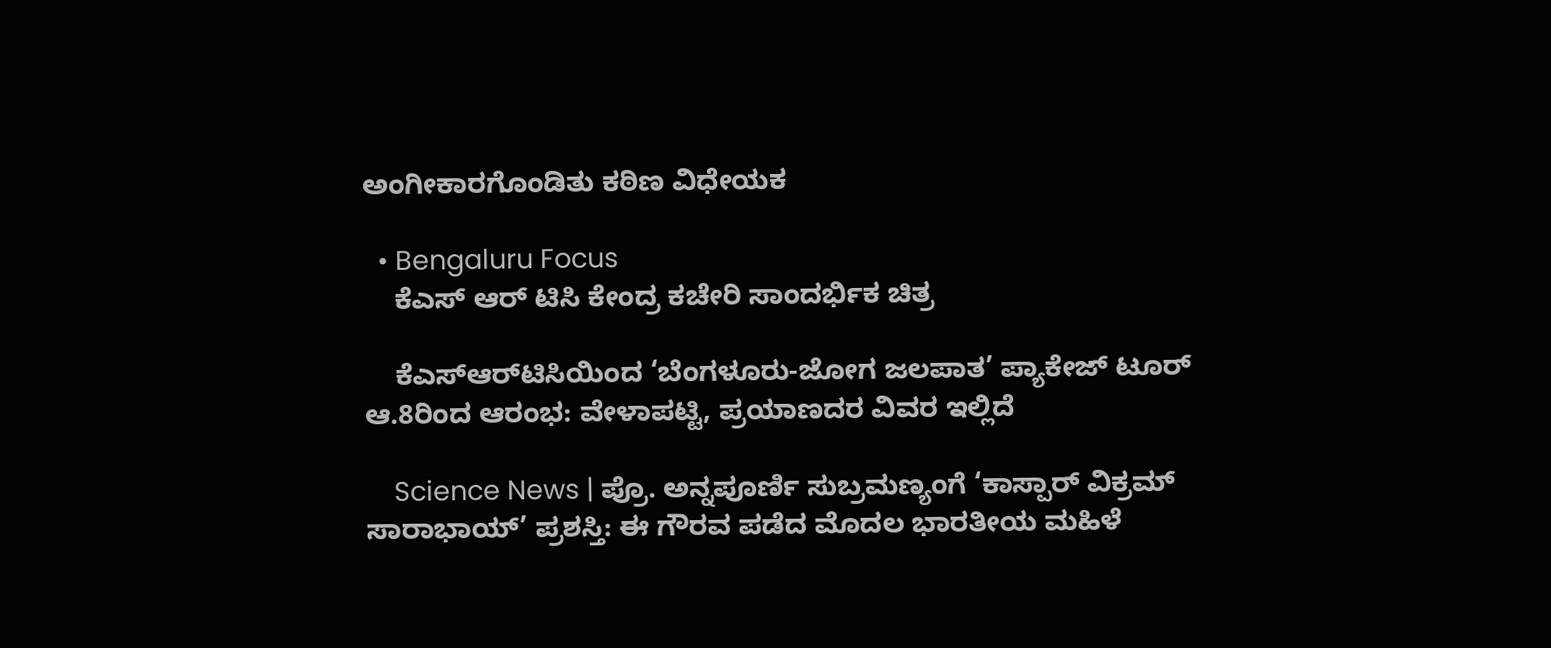ಅಂಗೀಕಾರಗೊಂಡಿತು ಕಠಿಣ ವಿಧೇಯಕ

  • Bengaluru Focus
    ಕೆಎಸ್ ಆರ್ ಟಿಸಿ ಕೇಂದ್ರ ಕಚೇರಿ ಸಾಂದರ್ಭಿಕ ಚಿತ್ರ

    ಕೆಎಸ್‌ಆರ್‌ಟಿಸಿಯಿಂದ ‘ಬೆಂಗಳೂರು-ಜೋಗ ಜಲಪಾತ’ ಪ್ಯಾಕೇಜ್ ಟೂರ್ ಆ.8ರಿಂದ ಆರಂಭ: ವೇಳಾಪಟ್ಟಿ, ಪ್ರಯಾಣದರ ವಿವರ ಇಲ್ಲಿದೆ

    Science News | ಪ್ರೊ. ಅನ್ನಪೂರ್ಣಿ ಸುಬ್ರಮಣ್ಯಂಗೆ ‘ಕಾಸ್ಪಾರ್ ವಿಕ್ರಮ್ ಸಾರಾಭಾಯ್’ ಪ್ರಶಸ್ತಿ: ಈ ಗೌರವ ಪಡೆದ ಮೊದಲ ಭಾರತೀಯ ಮಹಿಳೆ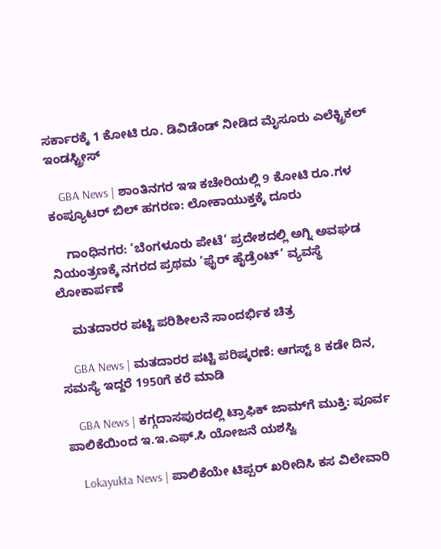ಸರ್ಕಾರಕ್ಕೆ 1 ಕೋಟಿ ರೂ. ಡಿವಿಡೆಂಡ್ ನೀಡಿದ ಮೈಸೂರು ಎಲೆಕ್ಟ್ರಿಕಲ್ ಇಂಡಸ್ಟ್ರೀಸ್

    GBA News | ಶಾಂತಿನಗರ ಇಇ ಕಚೇರಿಯಲ್ಲಿ 9 ಕೋಟಿ ರೂ.ಗಳ ಕಂಪ್ಯೂಟರ್ ಬಿಲ್ ಹಗರಣ: ಲೋಕಾಯುಕ್ತಕ್ಕೆ ದೂರು

    ಗಾಂಧಿನಗರ: ‘ಬೆಂಗಳೂರು ಪೇಟೆ’ ಪ್ರದೇಶದಲ್ಲಿ ಅಗ್ನಿ ಅವಘಡ ನಿಯಂತ್ರಣಕ್ಕೆ ನಗರದ ಪ್ರಥಮ ‘ಫೈರ್ ಹೈಡ್ರೆಂಟ್’ ವ್ಯವಸ್ಥೆ ಲೋಕಾರ್ಪಣೆ

    ಮತದಾರರ ಪಟ್ಟಿ ಪರಿಶೀಲನೆ ಸಾಂದರ್ಭಿಕ ಚಿತ್ರ

    GBA News | ಮತದಾರರ ಪಟ್ಟಿ ಪರಿಷ್ಕರಣೆ: ಆಗಸ್ಟ್ 8 ಕಡೇ ದಿನ, ಸಮಸ್ಯೆ ಇದ್ದರೆ 1950ಗೆ ಕರೆ ಮಾಡಿ

    GBA News | ಕಗ್ಗದಾಸಪುರದಲ್ಲಿ ಟ್ರಾಫಿಕ್ ಜಾಮ್‌ಗೆ ಮುಕ್ತಿ: ಪೂರ್ವ ಪಾಲಿಕೆಯಿಂದ ಇ.ಇ.ಎಫ್.ಸಿ ಯೋಜನೆ ಯಶಸ್ವಿ

    Lokayukta News | ಪಾಲಿಕೆಯೇ ಟಿಪ್ಪರ್ ಖರೀದಿಸಿ ಕಸ ವಿಲೇವಾರಿ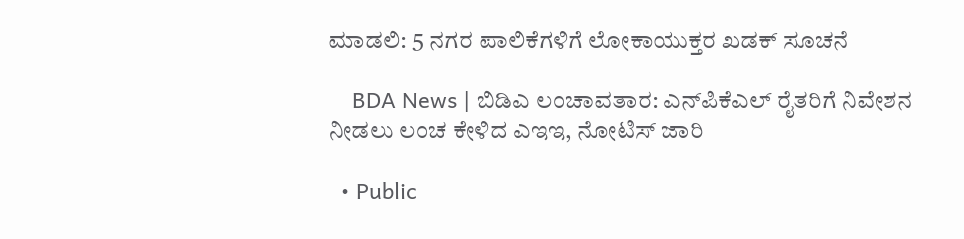ಮಾಡಲಿ: 5 ನಗರ ಪಾಲಿಕೆಗಳಿಗೆ ಲೋಕಾಯುಕ್ತರ ಖಡಕ್ ಸೂಚನೆ

    BDA News | ಬಿಡಿಎ ಲಂಚಾವತಾರ: ಎನ್‌ಪಿಕೆಎಲ್ ರೈತರಿಗೆ ನಿವೇಶನ ನೀಡಲು ಲಂಚ ಕೇಳಿದ ಎಇಇ, ನೋಟಿಸ್ ಜಾರಿ

  • Public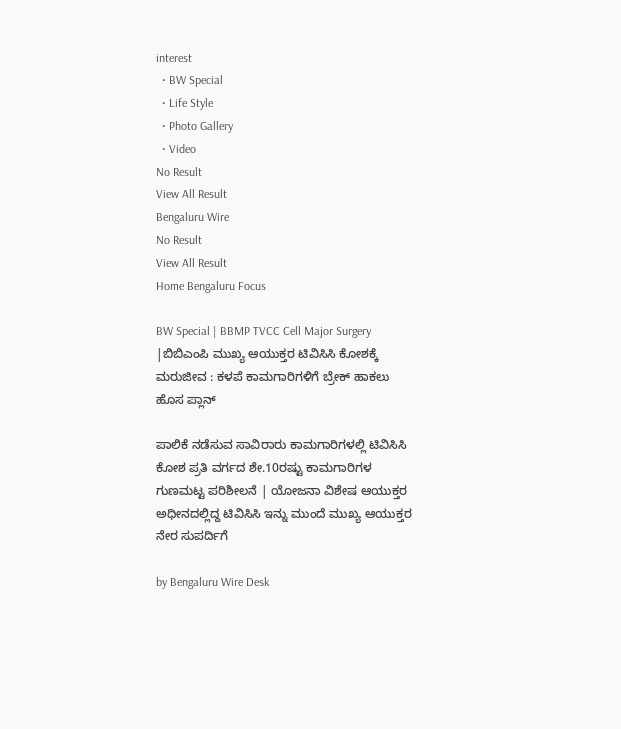interest
  • BW Special
  • Life Style
  • Photo Gallery
  • Video
No Result
View All Result
Bengaluru Wire
No Result
View All Result
Home Bengaluru Focus

BW Special | BBMP TVCC Cell Major Surgery |ಬಿಬಿಎಂಪಿ ಮುಖ್ಯ ಆಯುಕ್ತರ ಟಿವಿಸಿಸಿ ಕೋಶಕ್ಕೆ ಮರುಜೀವ : ಕಳಪೆ ಕಾಮಗಾರಿಗಳಿಗೆ ಬ್ರೇಕ್ ಹಾಕಲು ಹೊಸ ಪ್ಲಾನ್

ಪಾಲಿಕೆ ನಡೆಸುವ ಸಾವಿರಾರು ಕಾಮಗಾರಿಗಳಲ್ಲಿ ಟಿವಿಸಿಸಿ ಕೋಶ ಪ್ರತಿ ವರ್ಗದ ಶೇ.10ರಷ್ಟು ಕಾಮಗಾರಿಗಳ ಗುಣಮಟ್ಟ ಪರಿಶೀಲನೆ | ಯೋಜನಾ ವಿಶೇಷ ಆಯುಕ್ತರ ಅಧೀನದಲ್ಲಿದ್ದ ಟಿವಿಸಿಸಿ ಇನ್ನು ಮುಂದೆ ಮುಖ್ಯ ಆಯುಕ್ತರ ನೇರ ಸುಪರ್ದಿಗೆ

by Bengaluru Wire Desk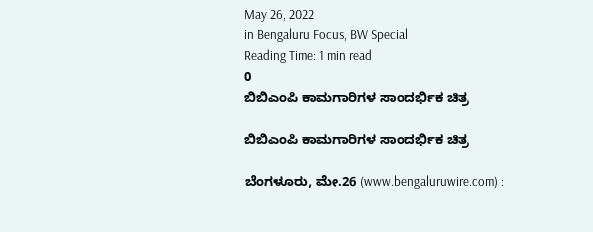May 26, 2022
in Bengaluru Focus, BW Special
Reading Time: 1 min read
0
ಬಿಬಿಎಂಪಿ ಕಾಮಗಾರಿಗಳ ಸಾಂದರ್ಭಿಕ ಚಿತ್ರ

ಬಿಬಿಎಂಪಿ ಕಾಮಗಾರಿಗಳ ಸಾಂದರ್ಭಿಕ ಚಿತ್ರ

ಬೆಂಗಳೂರು, ಮೇ.26 (www.bengaluruwire.com) :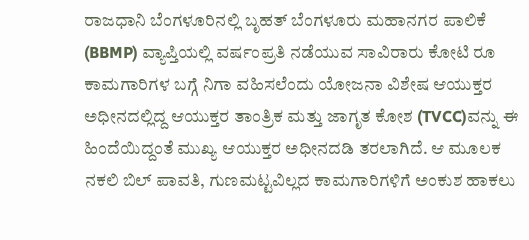ರಾಜಧಾನಿ ಬೆಂಗಳೂರಿನಲ್ಲಿ ಬೃಹತ್ ಬೆಂಗಳೂರು ಮಹಾನಗರ ಪಾಲಿಕೆ (BBMP) ವ್ಯಾಪ್ತಿಯಲ್ಲಿ ವರ್ಷಂಪ್ರತಿ ನಡೆಯುವ ಸಾವಿರಾರು ಕೋಟಿ ರೂ ಕಾಮಗಾರಿಗಳ ಬಗ್ಗೆ ನಿಗಾ ವಹಿಸಲೆಂದು ಯೋಜನಾ ವಿಶೇಷ ಆಯುಕ್ತರ ಅಧೀನದಲ್ಲಿದ್ದ ಆಯುಕ್ತರ ತಾಂತ್ರಿಕ ಮತ್ತು ಜಾಗೃತ ಕೋಶ (TVCC)ವನ್ನು ಈ ಹಿಂದೆಯಿದ್ದಂತೆ ಮುಖ್ಯ ಆಯುಕ್ತರ ಅಧೀನದಡಿ ತರಲಾಗಿದೆ. ಆ ಮೂಲಕ ನಕಲಿ ಬಿಲ್ ಪಾವತಿ, ಗುಣಮಟ್ಟವಿಲ್ಲದ ಕಾಮಗಾರಿಗಳಿಗೆ ಅಂಕುಶ ಹಾಕಲು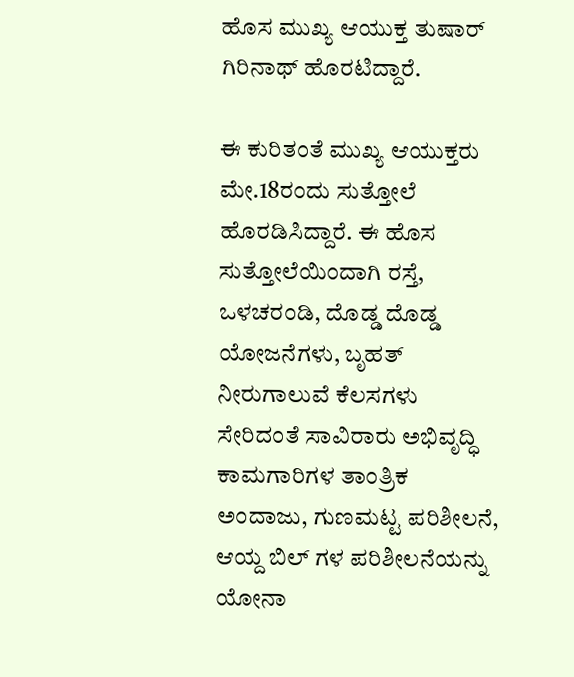ಹೊಸ ಮುಖ್ಯ ಆಯುಕ್ತ ತುಷಾರ್ ಗಿರಿನಾಥ್ ಹೊರಟಿದ್ದಾರೆ.

ಈ ಕುರಿತಂತೆ ಮುಖ್ಯ ಆಯುಕ್ತರು ಮೇ.18ರಂದು ಸುತ್ತೋಲೆ ಹೊರಡಿಸಿದ್ದಾರೆ. ಈ ಹೊಸ ಸುತ್ತೋಲೆಯಿಂದಾಗಿ ರಸ್ತೆ, ಒಳಚರಂಡಿ, ದೊಡ್ಡ ದೊಡ್ಡ ಯೋಜನೆಗಳು, ಬೃಹತ್ ನೀರುಗಾಲುವೆ ಕೆಲಸಗಳು ಸೇರಿದಂತೆ ಸಾವಿರಾರು ಅಭಿವೃದ್ಧಿ ಕಾಮಗಾರಿಗಳ ತಾಂತ್ರಿಕ ಅಂದಾಜು, ಗುಣಮಟ್ಟ ಪರಿಶೀಲನೆ, ಆಯ್ದ ಬಿಲ್ ಗಳ ಪರಿಶೀಲನೆಯನ್ನು ಯೋನಾ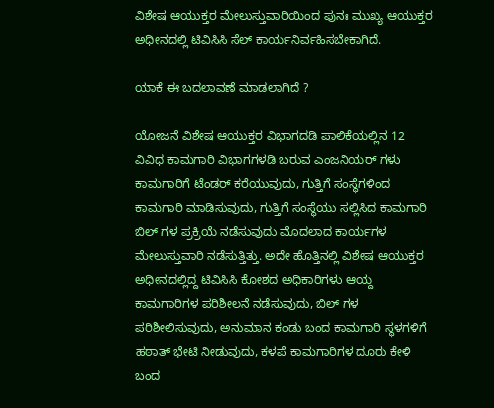ವಿಶೇಷ ಆಯುಕ್ತರ ಮೇಲುಸ್ತುವಾರಿಯಿಂದ ಪುನಃ ಮುಖ್ಯ ಆಯುಕ್ತರ ಅಧೀನದಲ್ಲಿ ಟಿವಿಸಿಸಿ ಸೆಲ್ ಕಾರ್ಯನಿರ್ವಹಿಸಬೇಕಾಗಿದೆ.

ಯಾಕೆ ಈ ಬದಲಾವಣೆ ಮಾಡಲಾಗಿದೆ ?

ಯೋಜನೆ ವಿಶೇಷ ಆಯುಕ್ತರ ವಿಭಾಗದಡಿ ಪಾಲಿಕೆಯಲ್ಲಿನ 12 ವಿವಿಧ ಕಾಮಗಾರಿ ವಿಭಾಗಗಳಡಿ ಬರುವ ಎಂಜನಿಯರ್ ಗಳು ಕಾಮಗಾರಿಗೆ ಟೆಂಡರ್ ಕರೆಯುವುದು, ಗುತ್ತಿಗೆ ಸಂಸ್ಥೆಗಳಿಂದ ಕಾಮಗಾರಿ ಮಾಡಿಸುವುದು, ಗುತ್ತಿಗೆ ಸಂಸ್ಥೆಯು ಸಲ್ಲಿಸಿದ ಕಾಮಗಾರಿ ಬಿಲ್ ಗಳ ಪ್ರಕ್ರಿಯೆ ನಡೆಸುವುದು ಮೊದಲಾದ ಕಾರ್ಯಗಳ ಮೇಲುಸ್ತುವಾರಿ ನಡೆಸುತ್ತಿತ್ತು. ಅದೇ ಹೊತ್ತಿನಲ್ಲಿ ವಿಶೇಷ ಆಯುಕ್ತರ ಅಧೀನದಲ್ಲಿದ್ದ ಟಿವಿಸಿಸಿ ಕೋಶದ ಅಧಿಕಾರಿಗಳು ಆಯ್ದ ಕಾಮಗಾರಿಗಳ ಪರಿಶೀಲನೆ ನಡೆಸುವುದು, ಬಿಲ್ ಗಳ ಪರಿಶೀಲಿಸುವುದು, ಅನುಮಾನ ಕಂಡು ಬಂದ ಕಾಮಗಾರಿ ಸ್ಥಳಗಳಿಗೆ ಹಠಾತ್ ಭೇಟಿ ನೀಡುವುದು, ಕಳಪೆ ಕಾಮಗಾರಿಗಳ ದೂರು ಕೇಳಿ ಬಂದ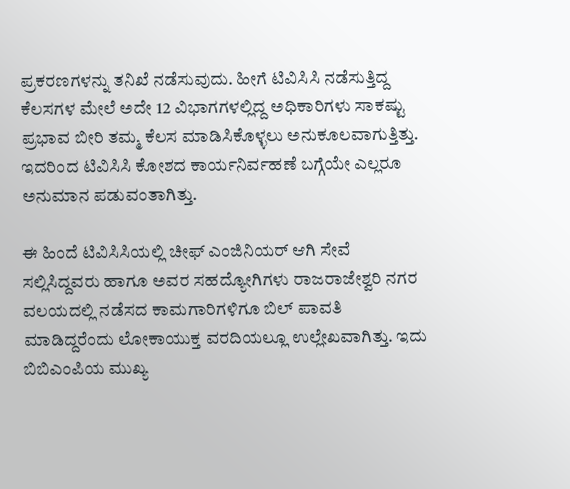ಪ್ರಕರಣಗಳನ್ನು ತನಿಖೆ ನಡೆಸುವುದು. ಹೀಗೆ ಟಿವಿಸಿಸಿ ನಡೆಸುತ್ತಿದ್ದ ಕೆಲಸಗಳ ಮೇಲೆ ಅದೇ 12 ವಿಭಾಗಗಳಲ್ಲಿದ್ದ ಅಧಿಕಾರಿಗಳು ಸಾಕಷ್ಟು ಪ್ರಭಾವ ಬೀರಿ ತಮ್ಮ ಕೆಲಸ ಮಾಡಿಸಿಕೊಳ್ಳಲು ಅನುಕೂಲವಾಗುತ್ತಿತ್ತು. ಇದರಿಂದ ಟಿವಿಸಿಸಿ ಕೋಶದ ಕಾರ್ಯನಿರ್ವಹಣೆ ಬಗ್ಗೆಯೇ ಎಲ್ಲರೂ ಅನುಮಾನ ಪಡುವಂತಾಗಿತ್ತು.

ಈ ಹಿಂದೆ ಟಿವಿಸಿಸಿಯಲ್ಲಿ ಚೀಫ್ ಎಂಜಿನಿಯರ್ ಆಗಿ ಸೇವೆ ಸಲ್ಲಿಸಿದ್ದವರು ಹಾಗೂ ಅವರ ಸಹದ್ಯೋಗಿಗಳು ರಾಜರಾಜೇಶ್ವರಿ ನಗರ ವಲಯದಲ್ಲಿ ನಡೆಸದ ಕಾಮಗಾರಿಗಳಿಗೂ ಬಿಲ್ ಪಾವತಿ ಮಾಡಿದ್ದರೆಂದು ಲೋಕಾಯುಕ್ತ ವರದಿಯಲ್ಲೂ ಉಲ್ಲೇಖವಾಗಿತ್ತು. ಇದು ಬಿಬಿಎಂಪಿಯ ಮುಖ್ಯ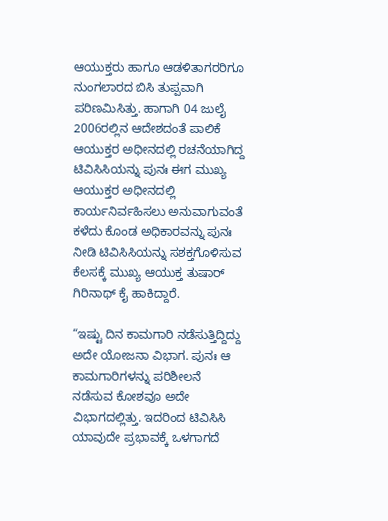ಆಯುಕ್ತರು ಹಾಗೂ ಆಡಳಿತಾಗರರಿಗೂ ನುಂಗಲಾರದ ಬಿಸಿ ತುಪ್ಪವಾಗಿ ಪರಿಣಮಿಸಿತ್ತು. ಹಾಗಾಗಿ 04 ಜುಲೈ 2006ರಲ್ಲಿನ ಆದೇಶದಂತೆ ಪಾಲಿಕೆ ಆಯುಕ್ತರ ಅಧೀನದಲ್ಲಿ ರಚನೆಯಾಗಿದ್ದ ಟಿವಿಸಿಸಿಯನ್ನು ಪುನಃ ಈಗ ಮುಖ್ಯ ಆಯುಕ್ತರ ಅಧೀನದಲ್ಲಿ ಕಾರ್ಯನಿರ್ವಹಿಸಲು ಅನುವಾಗುವಂತೆ ಕಳೆದು ಕೊಂಡ ಅಧಿಕಾರವನ್ನು ಪುನಃ ನೀಡಿ ಟಿವಿಸಿಸಿಯನ್ನು ಸಶಕ್ತಗೊಳಿಸುವ ಕೆಲಸಕ್ಕೆ ಮುಖ್ಯ ಆಯುಕ್ತ ತುಷಾರ್ ಗಿರಿನಾಥ್ ಕೈ ಹಾಕಿದ್ದಾರೆ.

“ಇಷ್ಟು ದಿನ ಕಾಮಗಾರಿ ನಡೆಸುತ್ತಿದ್ದಿದ್ದು ಅದೇ ಯೋಜನಾ ವಿಭಾಗ. ಪುನಃ ಆ ಕಾಮಗಾರಿಗಳನ್ನು ಪರಿಶೀಲನೆ ನಡೆಸುವ ಕೋಶವೂ ಅದೇ ವಿಭಾಗದಲ್ಲಿತ್ತು. ಇದರಿಂದ ಟಿವಿಸಿಸಿ ಯಾವುದೇ ಪ್ರಭಾವಕ್ಕೆ ಒಳಗಾಗದೆ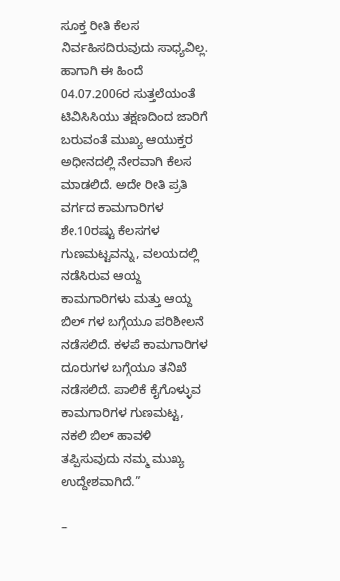ಸೂಕ್ತ ರೀತಿ ಕೆಲಸ ನಿರ್ವಹಿಸದಿರುವುದು ಸಾಧ್ಯವಿಲ್ಲ. ಹಾಗಾಗಿ ಈ ಹಿಂದೆ 04.07.2006ರ ಸುತ್ತಲೆಯಂತೆ ಟಿವಿಸಿಸಿಯು ತಕ್ಷಣದಿಂದ ಜಾರಿಗೆ ಬರುವಂತೆ ಮುಖ್ಯ ಆಯುಕ್ತರ ಅಧೀನದಲ್ಲಿ ನೇರವಾಗಿ ಕೆಲಸ  ಮಾಡಲಿದೆ. ಅದೇ ರೀತಿ ಪ್ರತಿ ವರ್ಗದ ಕಾಮಗಾರಿಗಳ ಶೇ.10ರಷ್ಟು ಕೆಲಸಗಳ ಗುಣಮಟ್ಟವನ್ನು, ವಲಯದಲ್ಲಿ ನಡೆಸಿರುವ ಆಯ್ದ ಕಾಮಗಾರಿಗಳು ಮತ್ತು ಆಯ್ದ ಬಿಲ್ ಗಳ ಬಗ್ಗೆಯೂ ಪರಿಶೀಲನೆ ನಡೆಸಲಿದೆ. ಕಳಪೆ ಕಾಮಗಾರಿಗಳ ದೂರುಗಳ ಬಗ್ಗೆಯೂ ತನಿಖೆ ನಡೆಸಲಿದೆ. ಪಾಲಿಕೆ ಕೈಗೊಳ್ಳುವ ಕಾಮಗಾರಿಗಳ ಗುಣಮಟ್ಟ, ನಕಲಿ ಬಿಲ್ ಹಾವಳಿ ತಪ್ಪಿಸುವುದು ನಮ್ಮ ಮುಖ್ಯ ಉದ್ದೇಶವಾಗಿದೆ.”

–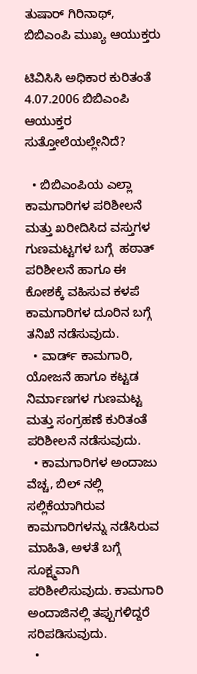ತುಷಾರ್ ಗಿರಿನಾಥ್, ಬಿಬಿಎಂಪಿ ಮುಖ್ಯ ಆಯುಕ್ತರು

ಟಿವಿಸಿಸಿ ಅಧಿಕಾರ ಕುರಿತಂತೆ 4.07.2006 ಬಿಬಿಎಂಪಿ ಆಯುಕ್ತರ ಸುತ್ತೋಲೆಯಲ್ಲೇನಿದೆ?

  • ಬಿಬಿಎಂಪಿಯ ಎಲ್ಲಾ ಕಾಮಗಾರಿಗಳ ಪರಿಶೀಲನೆ ಮತ್ತು ಖರೀದಿಸಿದ ವಸ್ತುಗಳ ಗುಣಮಟ್ಟಗಳ ಬಗ್ಗೆ  ಹಠಾತ್ ಪರಿಶೀಲನೆ ಹಾಗೂ ಈ ಕೋಶಕ್ಕೆ ವಹಿಸುವ ಕಳಪೆ ಕಾಮಗಾರಿಗಳ ದೂರಿನ ಬಗ್ಗೆ ತನಿಖೆ ನಡೆಸುವುದು.
  • ವಾರ್ಡ್ ಕಾಮಗಾರಿ, ಯೋಜನೆ ಹಾಗೂ ಕಟ್ಟಡ ನಿರ್ಮಾಣಗಳ ಗುಣಮಟ್ಟ ಮತ್ತು ಸಂಗ್ರಹಣೆ ಕುರಿತಂತೆ ಪರಿಶೀಲನೆ ನಡೆಸುವುದು.
  • ಕಾಮಗಾರಿಗಳ ಅಂದಾಜು ವೆಚ್ಚ, ಬಿಲ್ ನಲ್ಲಿ ಸಲ್ಲಿಕೆಯಾಗಿರುವ ಕಾಮಗಾರಿಗಳನ್ನು ನಡೆಸಿರುವ ಮಾಹಿತಿ, ಅಳತೆ ಬಗ್ಗೆ ಸೂಕ್ಷ್ಮವಾಗಿ ಪರಿಶೀಲಿಸುವುದು. ಕಾಮಗಾರಿ ಅಂದಾಜಿನಲ್ಲಿ ತಪ್ಪುಗಳಿದ್ದರೆ ಸರಿಪಡಿಸುವುದು.
  •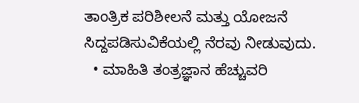ತಾಂತ್ರಿಕ ಪರಿಶೀಲನೆ ಮತ್ತು ಯೋಜನೆ ಸಿದ್ದಪಡಿಸುವಿಕೆಯಲ್ಲಿ ನೆರವು ನೀಡುವುದು.
  • ಮಾಹಿತಿ ತಂತ್ರಜ್ಞಾನ ಹೆಚ್ಚುವರಿ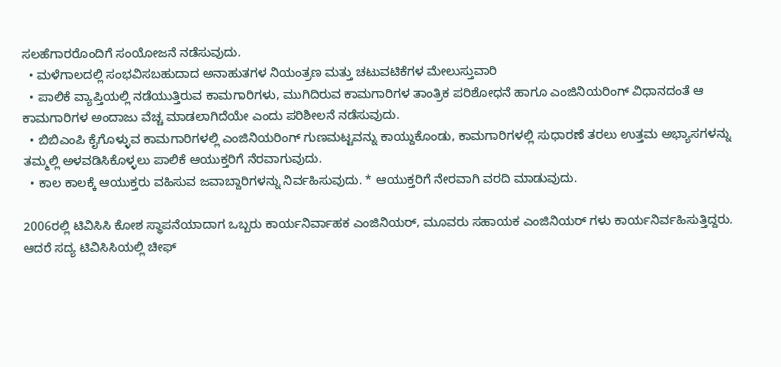ಸಲಹೆಗಾರರೊಂದಿಗೆ ಸಂಯೋಜನೆ ನಡೆಸುವುದು.
  • ಮಳೆಗಾಲದಲ್ಲಿ ಸಂಭವಿಸಬಹುದಾದ ಅನಾಹುತಗಳ ನಿಯಂತ್ರಣ ಮತ್ತು ಚಟುವಟಿಕೆಗಳ ಮೇಲುಸ್ತುವಾರಿ
  • ಪಾಲಿಕೆ ವ್ಯಾಪ್ತಿಯಲ್ಲಿ ನಡೆಯುತ್ತಿರುವ ಕಾಮಗಾರಿಗಳು, ಮುಗಿದಿರುವ ಕಾಮಗಾರಿಗಳ ತಾಂತ್ರಿಕ ಪರಿಶೋಧನೆ ಹಾಗೂ ಎಂಜಿನಿಯರಿಂಗ್ ವಿಧಾನದಂತೆ ಆ ಕಾಮಗಾರಿಗಳ ಅಂದಾಜು ವೆಚ್ಚ ಮಾಡಲಾಗಿದೆಯೇ ಎಂದು ಪರಿಶೀಲನೆ ನಡೆಸುವುದು.
  • ಬಿಬಿಎಂಪಿ ಕೈಗೊಳ್ಳುವ ಕಾಮಗಾರಿಗಳಲ್ಲಿ ಎಂಜಿನಿಯರಿಂಗ್ ಗುಣಮಟ್ಟವನ್ನು ಕಾಯ್ದುಕೊಂಡು, ಕಾಮಗಾರಿಗಳಲ್ಲಿ ಸುಧಾರಣೆ ತರಲು ಉತ್ತಮ ಅಭ್ಯಾಸಗಳನ್ನು ತಮ್ಮಲ್ಲಿ ಅಳವಡಿಸಿಕೊಳ್ಳಲು ಪಾಲಿಕೆ ಆಯುಕ್ತರಿಗೆ ನೆರವಾಗುವುದು.
  • ಕಾಲ ಕಾಲಕ್ಕೆ ಆಯುಕ್ತರು ವಹಿಸುವ ಜವಾಬ್ದಾರಿಗಳನ್ನು ನಿರ್ವಹಿಸುವುದು. * ಆಯುಕ್ತರಿಗೆ ನೇರವಾಗಿ ವರದಿ ಮಾಡುವುದು.

2006ರಲ್ಲಿ ಟಿವಿಸಿಸಿ ಕೋಶ ಸ್ಥಾಪನೆಯಾದಾಗ ಒಬ್ಬರು ಕಾರ್ಯನಿರ್ವಾಹಕ ಎಂಜಿನಿಯರ್, ಮೂವರು ಸಹಾಯಕ ಎಂಜಿನಿಯರ್ ಗಳು ಕಾರ್ಯನಿರ್ವಹಿಸುತ್ತಿದ್ದರು. ಆದರೆ ಸದ್ಯ ಟಿವಿಸಿಸಿಯಲ್ಲಿ ಚೀಫ್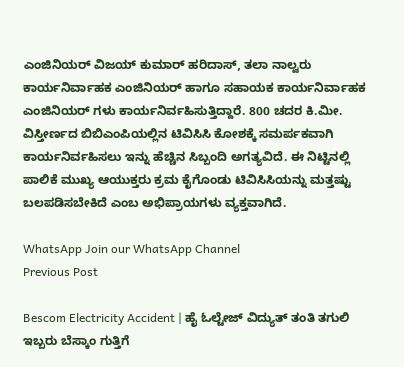ಎಂಜಿನಿಯರ್ ವಿಜಯ್ ಕುಮಾರ್ ಹರಿದಾಸ್, ತಲಾ ನಾಲ್ವರು ಕಾರ್ಯನಿರ್ವಾಹಕ ಎಂಜಿನಿಯರ್ ಹಾಗೂ ಸಹಾಯಕ ಕಾರ್ಯನಿರ್ವಾಹಕ ಎಂಜಿನಿಯರ್ ಗಳು ಕಾರ್ಯನಿರ್ವಹಿಸುತ್ತಿದ್ದಾರೆ. 800 ಚದರ ಕಿ.ಮೀ. ವಿಸ್ತೀರ್ಣದ ಬಿಬಿಎಂಪಿಯಲ್ಲಿನ ಟಿವಿಸಿಸಿ ಕೋಶಕ್ಕೆ ಸಮರ್ಪಕವಾಗಿ ಕಾರ್ಯನಿರ್ವಹಿಸಲು ಇನ್ನು ಹೆಚ್ಚಿನ ಸಿಬ್ಬಂದಿ ಅಗತ್ಯವಿದೆ. ಈ ನಿಟ್ಟಿನಲ್ಲಿ ಪಾಲಿಕೆ ಮುಖ್ಯ ಆಯುಕ್ತರು ಕ್ರಮ ಕೈಗೊಂಡು ಟಿವಿಸಿಸಿಯನ್ನು ಮತ್ತಷ್ಟು ಬಲಪಡಿಸಬೇಕಿದೆ ಎಂಬ ಅಭಿಪ್ರಾಯಗಳು ವ್ಯಕ್ತವಾಗಿದೆ.

WhatsApp Join our WhatsApp Channel
Previous Post

Bescom Electricity Accident | ಹೈ ಓಲ್ಟೇಜ್ ವಿದ್ಯುತ್ ತಂತಿ ತಗುಲಿ ಇಬ್ಬರು ಬೆಸ್ಕಾಂ ಗುತ್ತಿಗೆ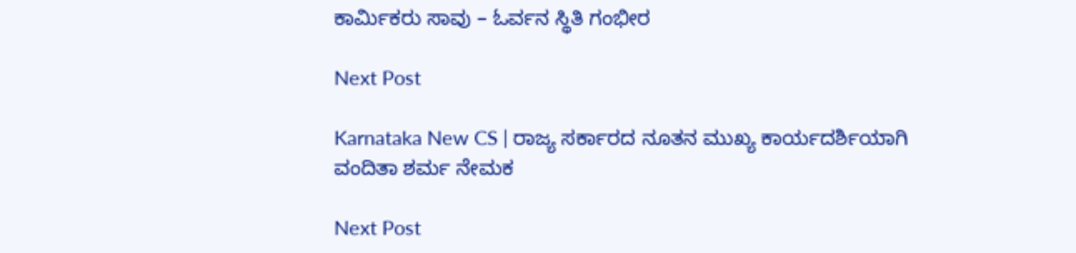ಕಾರ್ಮಿಕರು ಸಾವು – ಓರ್ವನ ಸ್ಥಿತಿ ಗಂಭೀರ

Next Post

Karnataka New CS | ರಾಜ್ಯ ಸರ್ಕಾರದ ನೂತನ ಮುಖ್ಯ ಕಾರ್ಯದರ್ಶಿಯಾಗಿ ವಂದಿತಾ ಶರ್ಮ ನೇಮಕ

Next Post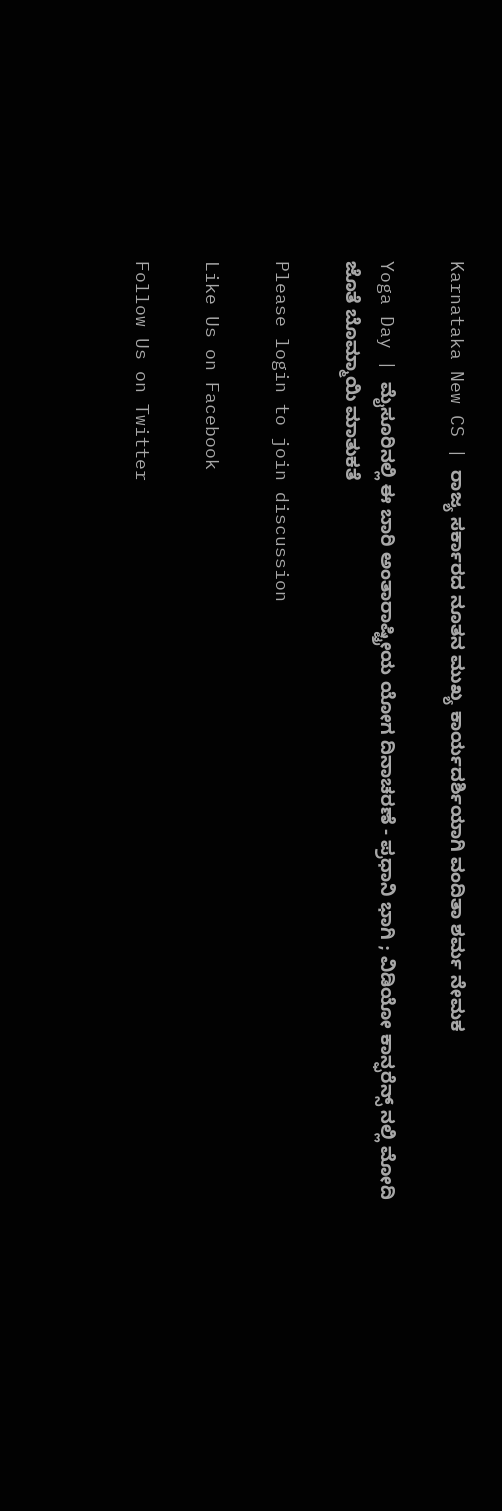Karnataka New CS | ರಾಜ್ಯ ಸರ್ಕಾರದ ನೂತನ ಮುಖ್ಯ ಕಾರ್ಯದರ್ಶಿಯಾಗಿ ವಂದಿತಾ ಶರ್ಮ ನೇಮಕ

Yoga Day | ಮೈಸೂರಿನಲ್ಲಿ ಈ ಬಾರಿ ಅಂತಾರಾಷ್ಟ್ರೀಯ ಯೋಗ ದಿನಾಚರಣೆ - ಪ್ರಧಾನಿ ಭಾಗಿ ; ವಿಡಿಯೋ ಕಾನ್ಫರೆನ್ಸ್ ನಲ್ಲಿ ಮೋದಿ ಜೊತೆ ಬೊಮ್ಮಾಯಿ ಮಾತುಕತೆ

Please login to join discussion

Like Us on Facebook

Follow Us on Twitter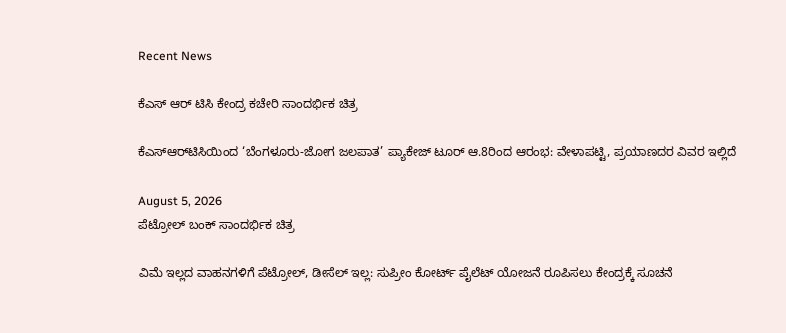Recent News

ಕೆಎಸ್ ಆರ್ ಟಿಸಿ ಕೇಂದ್ರ ಕಚೇರಿ ಸಾಂದರ್ಭಿಕ ಚಿತ್ರ

ಕೆಎಸ್‌ಆರ್‌ಟಿಸಿಯಿಂದ ‘ಬೆಂಗಳೂರು-ಜೋಗ ಜಲಪಾತ’ ಪ್ಯಾಕೇಜ್ ಟೂರ್ ಆ.8ರಿಂದ ಆರಂಭ: ವೇಳಾಪಟ್ಟಿ, ಪ್ರಯಾಣದರ ವಿವರ ಇಲ್ಲಿದೆ

August 5, 2026
ಪೆಟ್ರೋಲ್ ಬಂಕ್ ಸಾಂದರ್ಭಿಕ ಚಿತ್ರ

ವಿಮೆ ಇಲ್ಲದ ವಾಹನಗಳಿಗೆ ಪೆಟ್ರೋಲ್, ಡೀಸೆಲ್ ಇಲ್ಲ: ಸುಪ್ರೀಂ ಕೋರ್ಟ್ ಪೈಲೆಟ್ ಯೋಜನೆ ರೂಪಿಸಲು ಕೇಂದ್ರಕ್ಕೆ ಸೂಚನೆ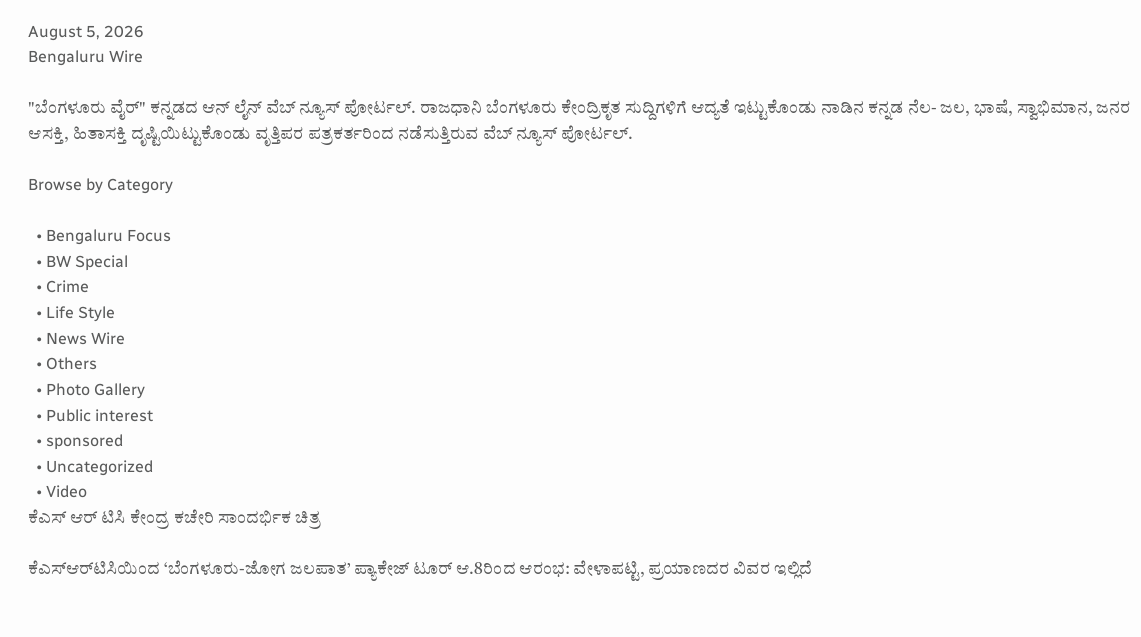August 5, 2026
Bengaluru Wire

"ಬೆಂಗಳೂರು ವೈರ್" ಕನ್ನಡದ ಆನ್ ಲೈನ್ ವೆಬ್ ನ್ಯೂಸ್ ಪೋರ್ಟಲ್. ರಾಜಧಾನಿ ಬೆಂಗಳೂರು ಕೇಂದ್ರಿಕೃತ ಸುದ್ದಿಗಳಿಗೆ ಆದ್ಯತೆ ಇಟ್ಟುಕೊಂಡು ನಾಡಿನ ಕನ್ನಡ ನೆಲ- ಜಲ, ಭಾಷೆ, ಸ್ವಾಭಿಮಾನ, ಜನರ ಆಸಕ್ತಿ, ಹಿತಾಸಕ್ತಿ ದೃಷ್ಟಿಯಿಟ್ಟುಕೊಂಡು ವೃತ್ತಿಪರ ಪತ್ರಕರ್ತರಿಂದ ನಡೆಸುತ್ತಿರುವ ವೆಬ್ ನ್ಯೂಸ್ ಪೋರ್ಟಲ್.

Browse by Category

  • Bengaluru Focus
  • BW Special
  • Crime
  • Life Style
  • News Wire
  • Others
  • Photo Gallery
  • Public interest
  • sponsored
  • Uncategorized
  • Video
ಕೆಎಸ್ ಆರ್ ಟಿಸಿ ಕೇಂದ್ರ ಕಚೇರಿ ಸಾಂದರ್ಭಿಕ ಚಿತ್ರ

ಕೆಎಸ್‌ಆರ್‌ಟಿಸಿಯಿಂದ ‘ಬೆಂಗಳೂರು-ಜೋಗ ಜಲಪಾತ’ ಪ್ಯಾಕೇಜ್ ಟೂರ್ ಆ.8ರಿಂದ ಆರಂಭ: ವೇಳಾಪಟ್ಟಿ, ಪ್ರಯಾಣದರ ವಿವರ ಇಲ್ಲಿದೆ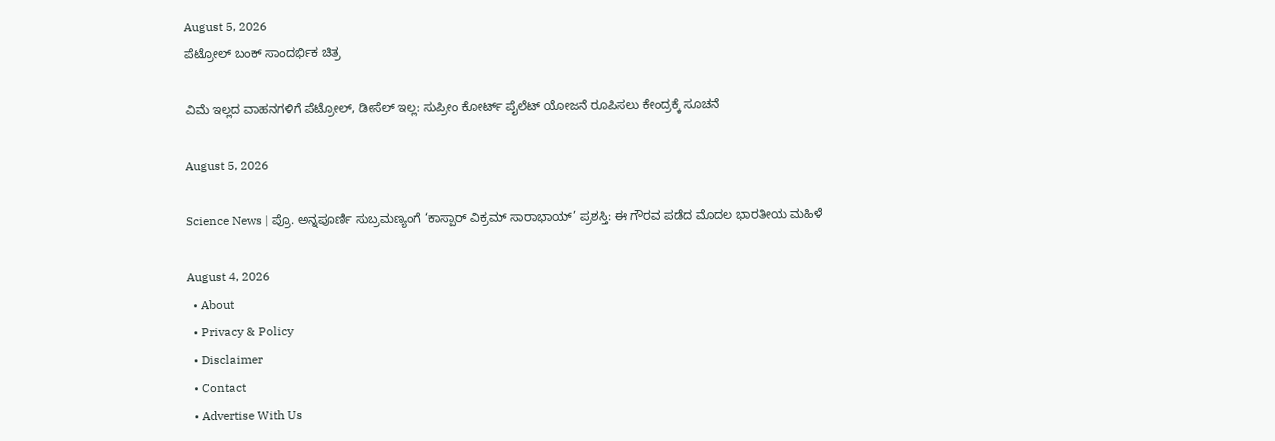August 5, 2026
ಪೆಟ್ರೋಲ್ ಬಂಕ್ ಸಾಂದರ್ಭಿಕ ಚಿತ್ರ

ವಿಮೆ ಇಲ್ಲದ ವಾಹನಗಳಿಗೆ ಪೆಟ್ರೋಲ್, ಡೀಸೆಲ್ ಇಲ್ಲ: ಸುಪ್ರೀಂ ಕೋರ್ಟ್ ಪೈಲೆಟ್ ಯೋಜನೆ ರೂಪಿಸಲು ಕೇಂದ್ರಕ್ಕೆ ಸೂಚನೆ

August 5, 2026

Science News | ಪ್ರೊ. ಅನ್ನಪೂರ್ಣಿ ಸುಬ್ರಮಣ್ಯಂಗೆ ‘ಕಾಸ್ಪಾರ್ ವಿಕ್ರಮ್ ಸಾರಾಭಾಯ್’ ಪ್ರಶಸ್ತಿ: ಈ ಗೌರವ ಪಡೆದ ಮೊದಲ ಭಾರತೀಯ ಮಹಿಳೆ

August 4, 2026
  • About
  • Privacy & Policy
  • Disclaimer
  • Contact
  • Advertise With Us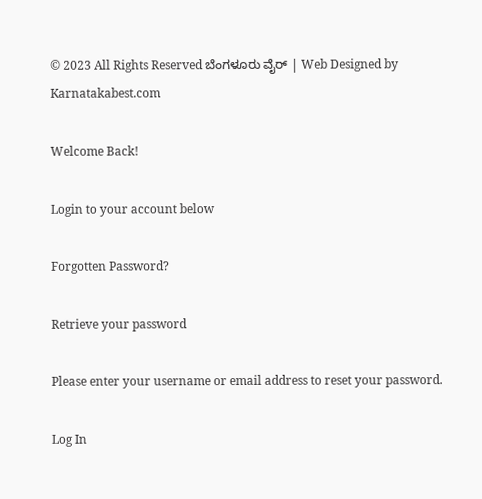© 2023 All Rights Reserved ಬೆಂಗಳೂರು ವೈರ್‌ | Web Designed by Karnatakabest.com

Welcome Back!

Login to your account below

Forgotten Password?

Retrieve your password

Please enter your username or email address to reset your password.

Log In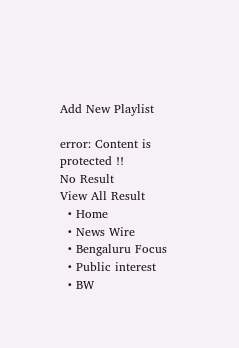Add New Playlist

error: Content is protected !!
No Result
View All Result
  • Home
  • News Wire
  • Bengaluru Focus
  • Public interest
  • BW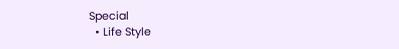Special
  • Life Style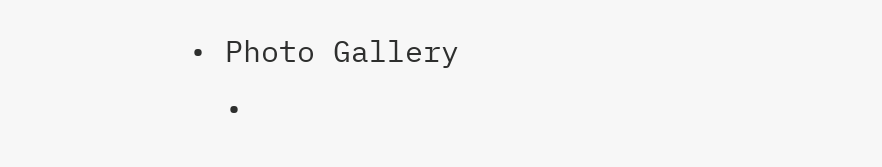• Photo Gallery
  •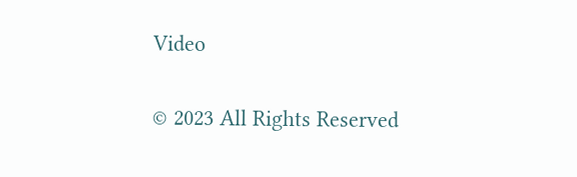Video

© 2023 All Rights Reserved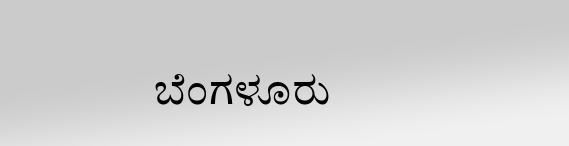ಬೆಂಗಳೂರು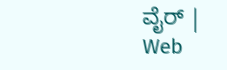ವೈರ್‌ | Web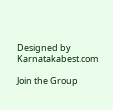Designed by Karnatakabest.com

Join the Group